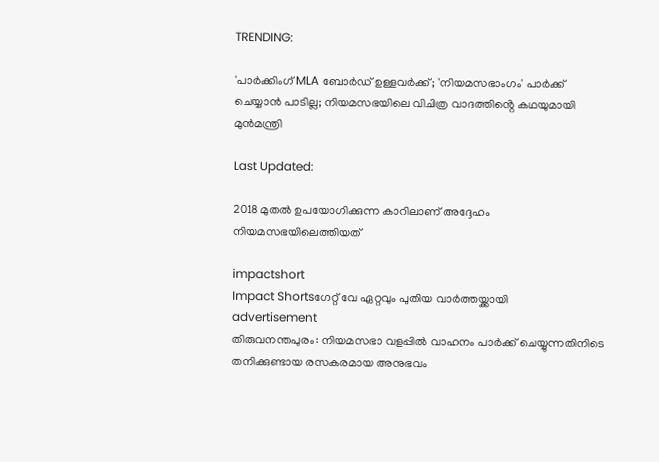TRENDING:

'പാർക്കിംഗ് MLA ബോർഡ് ഉള്ളവർക്ക്; 'നിയമസഭാംഗം' പാർക്ക് ചെയ്യാൻ പാടില്ല; നിയമസഭയിലെ വിചിത്ര വാദത്തിൻ്റെ കഥയുമായി മുൻമന്ത്രി

Last Updated:

2018 മുതൽ ഉപയോഗിക്കുന്ന കാറിലാണ് അദ്ദേഹം നിയമസഭയിലെത്തിയത്

impactshort
Impact Shortsഗേറ്റ് വേ ഏറ്റവും പുതിയ വാർത്തയ്ക്കായി
advertisement
തിരുവനന്തപുരം: നിയമസഭാ വളപ്പിൽ വാഹനം പാർക്ക് ചെയ്യുന്നതിനിടെ തനിക്കുണ്ടായ രസകരമായ അനുഭവം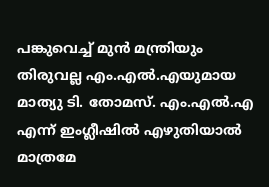പങ്കുവെച്ച് മുൻ മന്ത്രിയും തിരുവല്ല എം.എൽ.എയുമായ മാത്യു ടി. തോമസ്. എം.എൽ.എ എന്ന് ഇംഗ്ലീഷിൽ എഴുതിയാൽ മാത്രമേ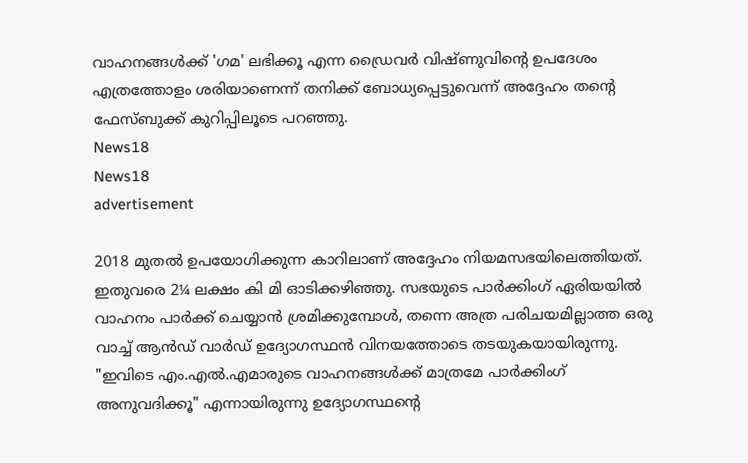വാഹനങ്ങൾക്ക് 'ഗമ' ലഭിക്കൂ എന്ന ഡ്രൈവർ വിഷ്ണുവിന്റെ ഉപദേശം എത്രത്തോളം ശരിയാണെന്ന് തനിക്ക് ബോധ്യപ്പെട്ടുവെന്ന് അദ്ദേഹം തന്റെ ഫേസ്ബുക്ക് കുറിപ്പിലൂടെ പറഞ്ഞു.
News18
News18
advertisement

2018 മുതൽ ഉപയോഗിക്കുന്ന കാറിലാണ് അദ്ദേഹം നിയമസഭയിലെത്തിയത്. ഇതുവരെ 2¼ ലക്ഷം കി മി ഓടിക്കഴിഞ്ഞു. സഭയുടെ പാർക്കിംഗ് ഏരിയയിൽ വാഹനം പാർക്ക് ചെയ്യാൻ ശ്രമിക്കുമ്പോൾ, തന്നെ അത്ര പരിചയമില്ലാത്ത ഒരു വാച്ച് ആൻഡ് വാർഡ് ഉദ്യോഗസ്ഥൻ വിനയത്തോടെ തടയുകയായിരുന്നു. "ഇവിടെ എം.എൽ.എമാരുടെ വാഹനങ്ങൾക്ക് മാത്രമേ പാർക്കിംഗ് അനുവദിക്കൂ" എന്നായിരുന്നു ഉദ്യോഗസ്ഥന്റെ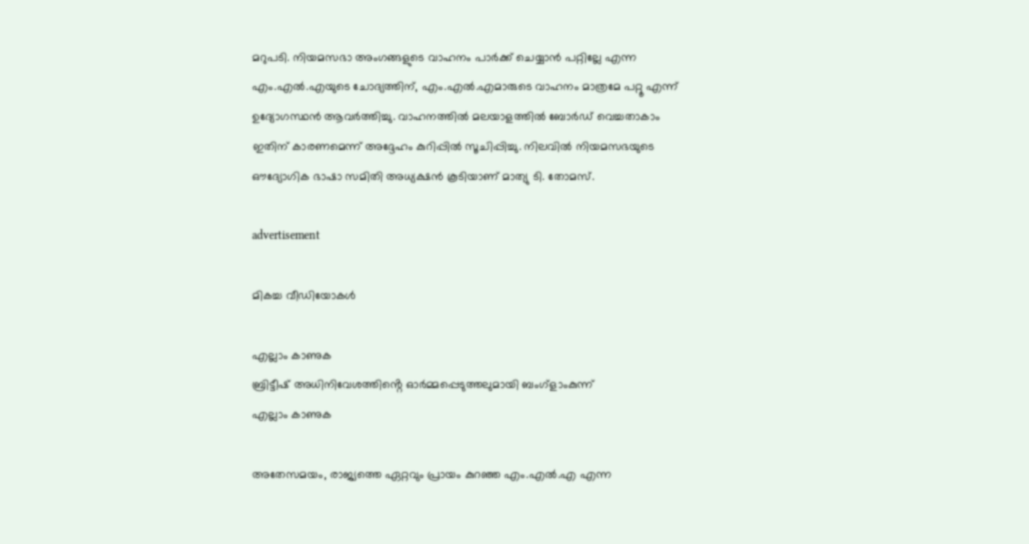മറുപടി. നിയമസഭാ അംഗങ്ങളുടെ വാഹനം പാർക്ക് ചെയ്യാൻ പറ്റില്ലേ എന്ന എം.എൽ.എയുടെ ചോദ്യത്തിന്, എം.എൽ.എമാരുടെ വാഹനം മാത്രമേ പറ്റൂ എന്ന് ഉദ്യോഗസ്ഥൻ ആവർത്തിച്ചു. വാഹനത്തിൽ മലയാളത്തിൽ ബോർഡ് വെച്ചതാകാം ഇതിന് കാരണമെന്ന് അദ്ദേഹം കുറിപ്പിൽ സൂചിപ്പിച്ചു. നിലവിൽ നിയമസഭയുടെ ഔദ്യോഗിക ഭാഷാ സമിതി അധ്യക്ഷൻ കൂടിയാണ് മാത്യു ടി. തോമസ്.

advertisement

മികച്ച വീഡിയോകൾ

എല്ലാം കാണുക
ബ്രിട്ടീഷ് അധിനിവേശത്തിൻ്റെ ഓർമ്മപ്പെടുത്തലുമായി ബംഗ്ളാംകുന്ന്
എല്ലാം കാണുക

അതേസമയം, രാജ്യത്തെ ഏറ്റവും പ്രായം കുറഞ്ഞ എം.എൽ.എ എന്ന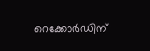റെക്കോർഡിന്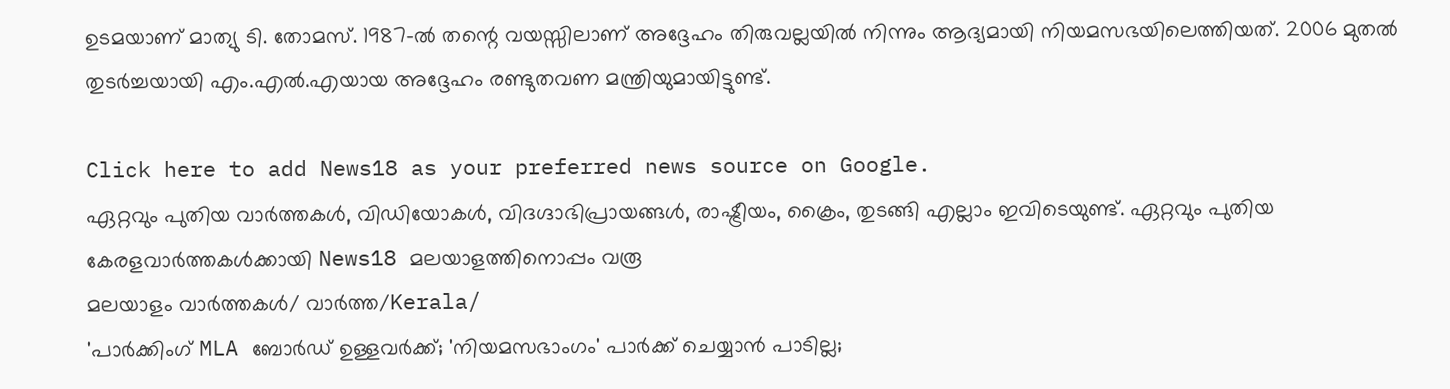ഉടമയാണ് മാത്യു ടി. തോമസ്. 1987-ൽ തന്റെ വയസ്സിലാണ് അദ്ദേഹം തിരുവല്ലയിൽ നിന്നും ആദ്യമായി നിയമസഭയിലെത്തിയത്. 2006 മുതൽ തുടർച്ചയായി എം.എൽ.എയായ അദ്ദേഹം രണ്ടുതവണ മന്ത്രിയുമായിട്ടുണ്ട്.

Click here to add News18 as your preferred news source on Google.
ഏറ്റവും പുതിയ വാർത്തകൾ, വിഡിയോകൾ, വിദഗ്ദാഭിപ്രായങ്ങൾ, രാഷ്ട്രീയം, ക്രൈം, തുടങ്ങി എല്ലാം ഇവിടെയുണ്ട്. ഏറ്റവും പുതിയ കേരളവാർത്തകൾക്കായി News18 മലയാളത്തിനൊപ്പം വരൂ
മലയാളം വാർത്തകൾ/ വാർത്ത/Kerala/
'പാർക്കിംഗ് MLA ബോർഡ് ഉള്ളവർക്ക്; 'നിയമസഭാംഗം' പാർക്ക് ചെയ്യാൻ പാടില്ല;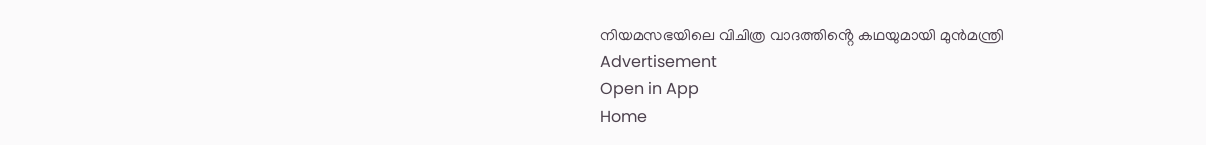നിയമസഭയിലെ വിചിത്ര വാദത്തിൻ്റെ കഥയുമായി മുൻമന്ത്രി
Advertisement
Open in App
Home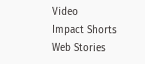Video
Impact Shorts
Web Stories